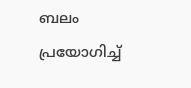ബലം പ്രയോഗിച്ച്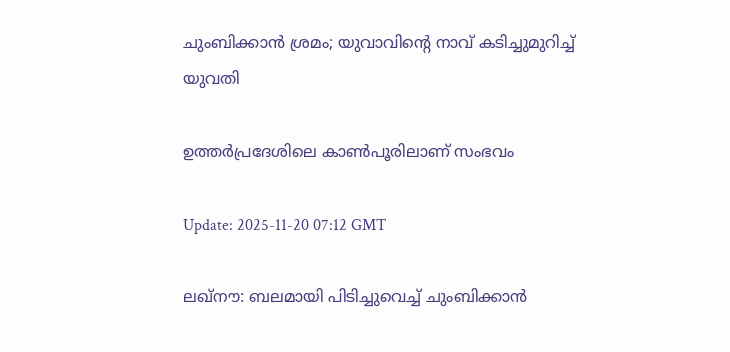ചുംബിക്കാൻ ശ്രമം; യുവാവിന്റെ നാവ് കടിച്ചുമുറിച്ച് യുവതി

ഉത്തർപ്രദേശിലെ കാൺപൂരിലാണ് സംഭവം

Update: 2025-11-20 07:12 GMT

ലഖ്‌നൗ: ബലമായി പിടിച്ചുവെച്ച് ചുംബിക്കാൻ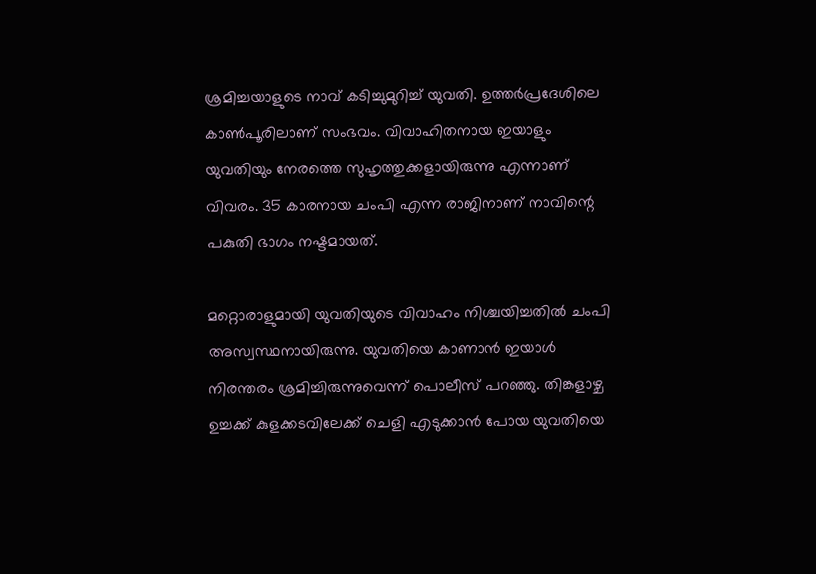ശ്രമിച്ചയാളുടെ നാവ് കടിച്ചുമുറിച്ച് യുവതി. ഉത്തർപ്രദേശിലെ കാൺപൂരിലാണ് സംഭവം. വിവാഹിതനായ ഇയാളും യുവതിയും നേരത്തെ സുഹൃത്തുക്കളായിരുന്നു എന്നാണ് വിവരം. 35 കാരനായ ചംപി എന്ന രാജിനാണ് നാവിന്റെ പകുതി ഭാഗം നഷ്ടമായത്.

മറ്റൊരാളുമായി യുവതിയുടെ വിവാഹം നിശ്ചയിച്ചതിൽ ചംപി അസ്വസ്ഥനായിരുന്നു. യുവതിയെ കാണാൻ ഇയാൾ നിരന്തരം ശ്രമിച്ചിരുന്നുവെന്ന് പൊലീസ് പറഞ്ഞു. തിങ്കളാഴ്ച ഉച്ചക്ക് കുളക്കടവിലേക്ക് ചെളി എടുക്കാൻ പോയ യുവതിയെ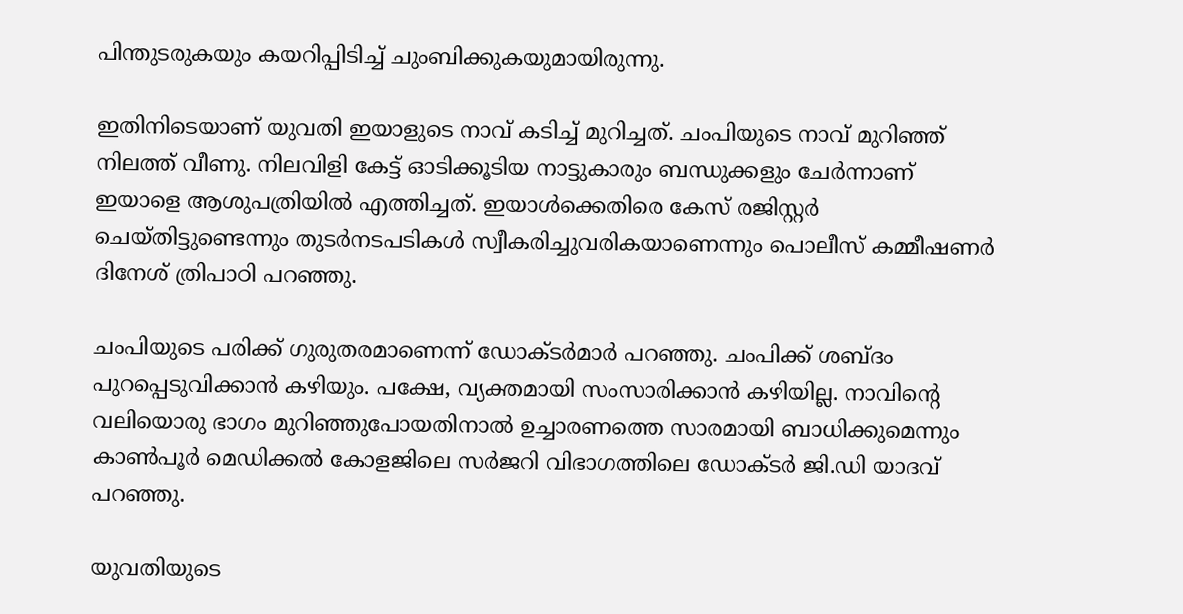പിന്തുടരുകയും കയറിപ്പിടിച്ച് ചുംബിക്കുകയുമായിരുന്നു.

ഇതിനിടെയാണ് യുവതി ഇയാളുടെ നാവ് കടിച്ച് മുറിച്ചത്. ചംപിയുടെ നാവ് മുറിഞ്ഞ് നിലത്ത് വീണു. നിലവിളി കേട്ട് ഓടിക്കൂടിയ നാട്ടുകാരും ബന്ധുക്കളും ചേർന്നാണ് ഇയാളെ ആശുപത്രിയിൽ എത്തിച്ചത്. ഇയാൾക്കെതിരെ കേസ് രജിസ്റ്റർ ചെയ്തിട്ടുണ്ടെന്നും തുടർനടപടികൾ സ്വീകരിച്ചുവരികയാണെന്നും പൊലീസ് കമ്മീഷണർ ദിനേശ് ത്രിപാഠി പറഞ്ഞു.

ചംപിയുടെ പരിക്ക് ഗുരുതരമാണെന്ന് ഡോക്ടർമാർ പറഞ്ഞു. ചംപിക്ക് ശബ്ദം പുറപ്പെടുവിക്കാൻ കഴിയും. പക്ഷേ, വ്യക്തമായി സംസാരിക്കാൻ കഴിയില്ല. നാവിന്റെ വലിയൊരു ഭാഗം മുറിഞ്ഞുപോയതിനാൽ ഉച്ചാരണത്തെ സാരമായി ബാധിക്കുമെന്നും കാൺപൂർ മെഡിക്കൽ കോളജിലെ സർജറി വിഭാഗത്തിലെ ഡോക്ടർ ജി.ഡി യാദവ് പറഞ്ഞു.

യുവതിയുടെ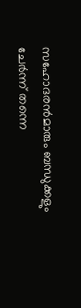സഹോദരൻമാരും ബന്ധുക്കളും ചേർന്ന് തന്നെ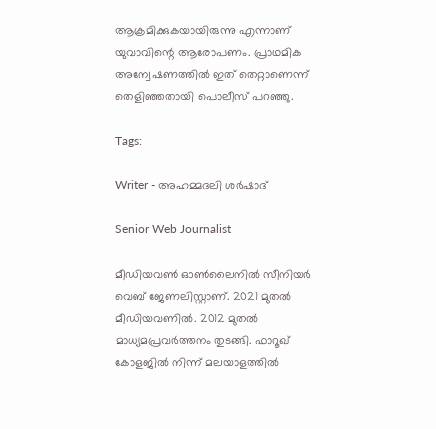ആക്രമിക്കുകയായിരുന്നു എന്നാണ് യുവാവിന്റെ ആരോപണം. പ്രാഥമിക അന്വേഷണത്തിൽ ഇത് തെറ്റാണെന്ന് തെളിഞ്ഞതായി പൊലീസ് പറഞ്ഞു.

Tags:

Writer - അഹമ്മദലി ശര്‍ഷാദ്

Senior Web Journalist

മീഡിയവൺ ഓൺലൈനിൽ സീനിയർ വെബ് ജേണലിസ്റ്റാണ്. 2021 മുതൽ മീഡിയവണിൽ. 2012 മുതൽ മാധ്യമപ്രവർത്തനം തുടങ്ങി. ഫാറൂഖ് കോളജിൽ നിന്ന് മലയാളത്തിൽ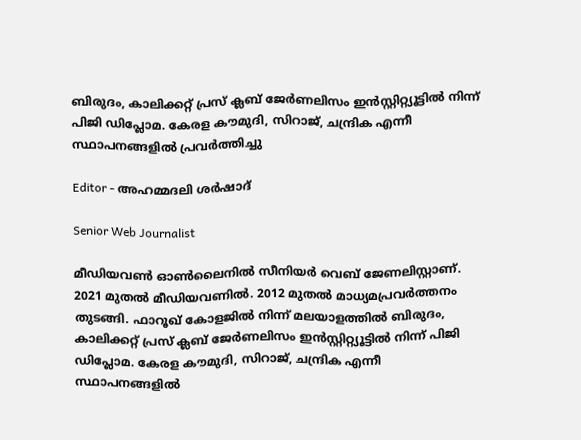ബിരുദം, കാലിക്കറ്റ് പ്രസ് ക്ലബ് ജേർണലിസം ഇൻസ്റ്റിറ്റ്യൂട്ടിൽ നിന്ന് പിജി ഡിപ്ലോമ. കേരള കൗമുദി, സിറാജ്, ചന്ദ്രിക എന്നീ സ്ഥാപനങ്ങളിൽ പ്രവർത്തിച്ചു

Editor - അഹമ്മദലി ശര്‍ഷാദ്

Senior Web Journalist

മീഡിയവൺ ഓൺലൈനിൽ സീനിയർ വെബ് ജേണലിസ്റ്റാണ്. 2021 മുതൽ മീഡിയവണിൽ. 2012 മുതൽ മാധ്യമപ്രവർത്തനം തുടങ്ങി. ഫാറൂഖ് കോളജിൽ നിന്ന് മലയാളത്തിൽ ബിരുദം, കാലിക്കറ്റ് പ്രസ് ക്ലബ് ജേർണലിസം ഇൻസ്റ്റിറ്റ്യൂട്ടിൽ നിന്ന് പിജി ഡിപ്ലോമ. കേരള കൗമുദി, സിറാജ്, ചന്ദ്രിക എന്നീ സ്ഥാപനങ്ങളിൽ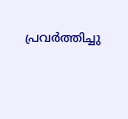പ്രവർത്തിച്ചു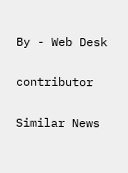By - Web Desk

contributor

Similar News